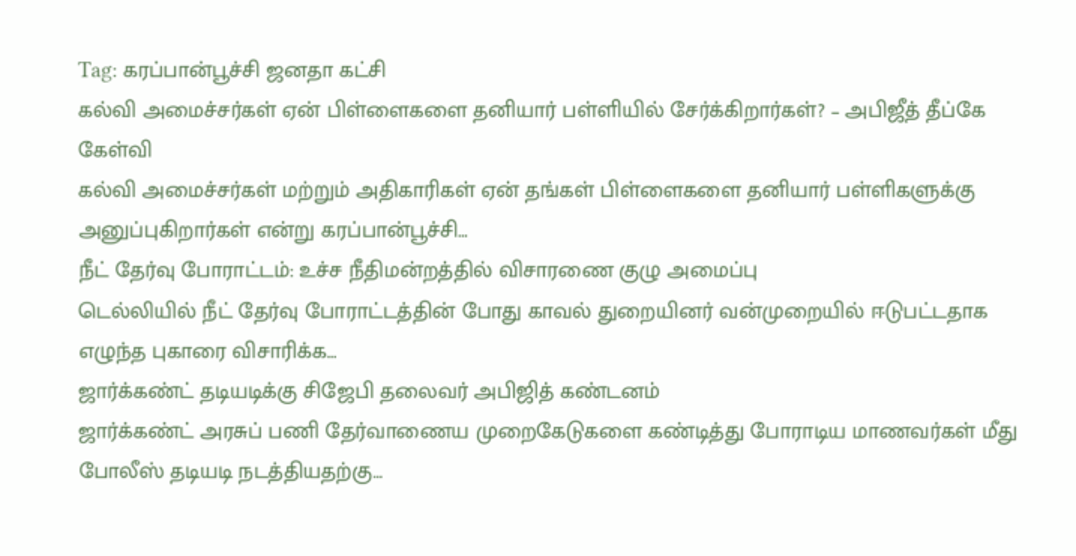Tag: கரப்பான்பூச்சி ஜனதா கட்சி
கல்வி அமைச்சர்கள் ஏன் பிள்ளைகளை தனியார் பள்ளியில் சேர்க்கிறார்கள்? – அபிஜீத் தீப்கே கேள்வி
கல்வி அமைச்சர்கள் மற்றும் அதிகாரிகள் ஏன் தங்கள் பிள்ளைகளை தனியார் பள்ளிகளுக்கு அனுப்புகிறார்கள் என்று கரப்பான்பூச்சி…
நீட் தேர்வு போராட்டம்: உச்ச நீதிமன்றத்தில் விசாரணை குழு அமைப்பு
டெல்லியில் நீட் தேர்வு போராட்டத்தின் போது காவல் துறையினர் வன்முறையில் ஈடுபட்டதாக எழுந்த புகாரை விசாரிக்க…
ஜார்க்கண்ட் தடியடிக்கு சிஜேபி தலைவர் அபிஜித் கண்டனம்
ஜார்க்கண்ட் அரசுப் பணி தேர்வாணைய முறைகேடுகளை கண்டித்து போராடிய மாணவர்கள் மீது போலீஸ் தடியடி நடத்தியதற்கு…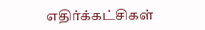எதிர்க்கட்சிகள்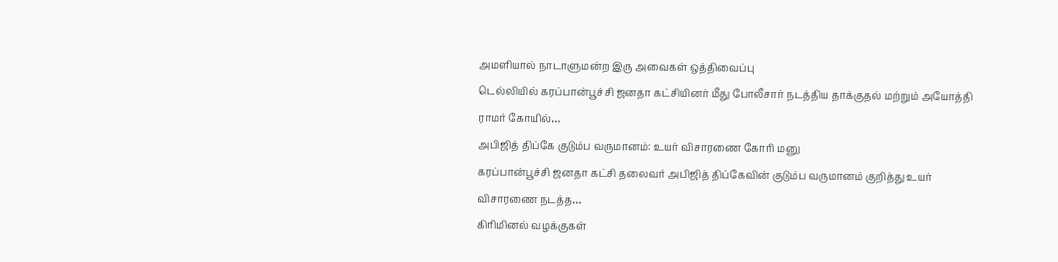அமளியால் நாடாளுமன்ற இரு அவைகள் ஒத்திவைப்பு
டெல்லியில் கரப்பான்பூச்சி ஜனதா கட்சியினர் மீது போலீசார் நடத்திய தாக்குதல் மற்றும் அயோத்தி ராமர் கோயில்…
அபிஜித் திப்கே குடும்ப வருமானம்: உயர் விசாரணை கோரி மனு
கரப்பான்பூச்சி ஜனதா கட்சி தலைவர் அபிஜித் திப்கேவின் குடும்ப வருமானம் குறித்து உயர் விசாரணை நடத்த…
கிரிமினல் வழக்குகள்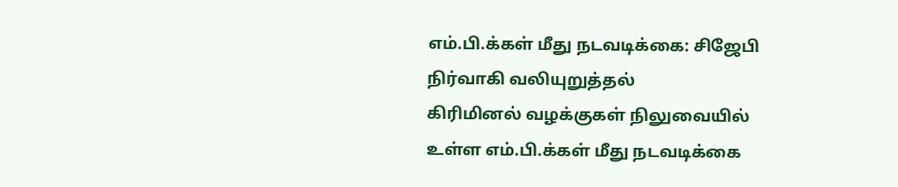எம்.பி.க்கள் மீது நடவடிக்கை: சிஜேபி நிர்வாகி வலியுறுத்தல்
கிரிமினல் வழக்குகள் நிலுவையில் உள்ள எம்.பி.க்கள் மீது நடவடிக்கை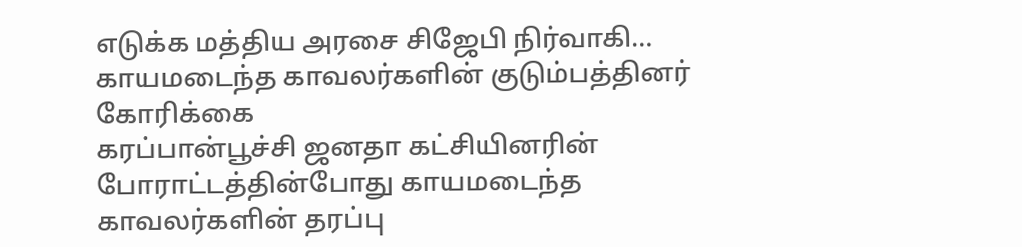எடுக்க மத்திய அரசை சிஜேபி நிர்வாகி…
காயமடைந்த காவலர்களின் குடும்பத்தினர் கோரிக்கை
கரப்பான்பூச்சி ஜனதா கட்சியினரின் போராட்டத்தின்போது காயமடைந்த காவலர்களின் தரப்பு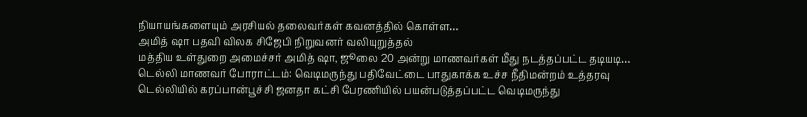நியாயங்களையும் அரசியல் தலைவர்கள் கவனத்தில் கொள்ள…
அமித் ஷா பதவி விலக சிஜேபி நிறுவனர் வலியுறுத்தல்
மத்திய உள்துறை அமைச்சர் அமித் ஷா, ஜூலை 20 அன்று மாணவர்கள் மீது நடத்தப்பட்ட தடியடி…
டெல்லி மாணவர் போராட்டம்: வெடிமருந்து பதிவேட்டை பாதுகாக்க உச்ச நீதிமன்றம் உத்தரவு
டெல்லியில் கரப்பான்பூச்சி ஜனதா கட்சி பேரணியில் பயன்படுத்தப்பட்ட வெடிமருந்து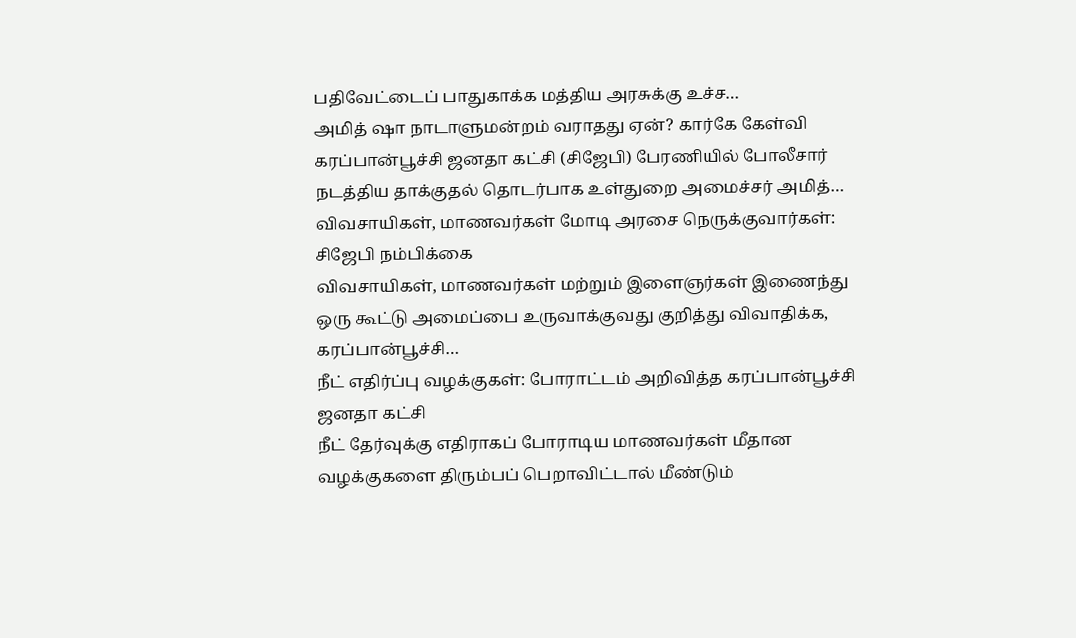பதிவேட்டைப் பாதுகாக்க மத்திய அரசுக்கு உச்ச…
அமித் ஷா நாடாளுமன்றம் வராதது ஏன்? கார்கே கேள்வி
கரப்பான்பூச்சி ஜனதா கட்சி (சிஜேபி) பேரணியில் போலீசார் நடத்திய தாக்குதல் தொடர்பாக உள்துறை அமைச்சர் அமித்…
விவசாயிகள், மாணவர்கள் மோடி அரசை நெருக்குவார்கள்: சிஜேபி நம்பிக்கை
விவசாயிகள், மாணவர்கள் மற்றும் இளைஞர்கள் இணைந்து ஒரு கூட்டு அமைப்பை உருவாக்குவது குறித்து விவாதிக்க, கரப்பான்பூச்சி…
நீட் எதிர்ப்பு வழக்குகள்: போராட்டம் அறிவித்த கரப்பான்பூச்சி ஜனதா கட்சி
நீட் தேர்வுக்கு எதிராகப் போராடிய மாணவர்கள் மீதான வழக்குகளை திரும்பப் பெறாவிட்டால் மீண்டும்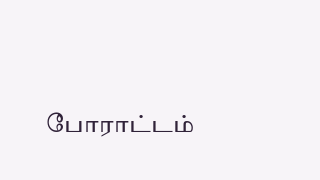போராட்டம்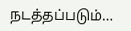நடத்தப்படும்…